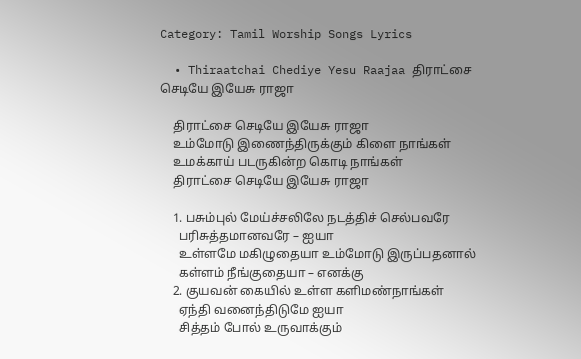Category: Tamil Worship Songs Lyrics

  • Thiraatchai Chediye Yesu Raajaa திராட்சை செடியே இயேசு ராஜா

    திராட்சை செடியே இயேசு ராஜா
    உம்மோடு இணைந்திருக்கும் கிளை நாங்கள்
    உமக்காய் படருகின்ற கொடி நாங்கள்
    திராட்சை செடியே இயேசு ராஜா

    1. பசும்புல் மேய்ச்சலிலே நடத்திச் செல்பவரே
      பரிசுத்தமானவரே – ஐயா
      உள்ளமே மகிழுதையா உம்மோடு இருப்பதனால்
      கள்ளம் நீங்குதையா – எனக்கு
    2. குயவன் கையில் உள்ள களிமண்நாங்கள்
      ஏந்தி வனைந்திடுமே ஐயா
      சித்தம் போல் உருவாக்கும்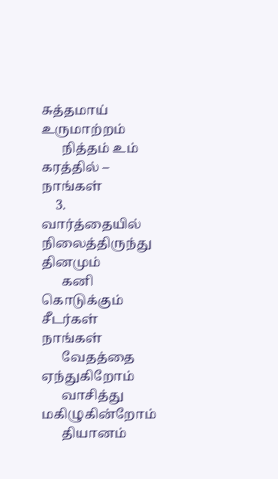சுத்தமாய் உருமாற்றம்
      நித்தம் உம் கரத்தில் – நாங்கள்
    3. வார்த்தையில் நிலைத்திருந்து தினமும்
      கனி கொடுக்கும் சீடர்கள் நாங்கள்
      வேதத்தை ஏந்துகிறோம்
      வாசித்து மகிழுகின்றோம்
      தியானம்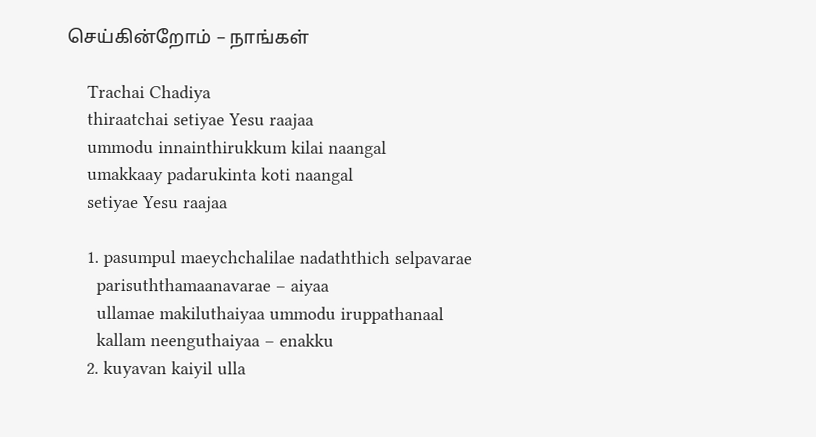செய்கின்றோம் – நாங்கள்

    Trachai Chadiya
    thiraatchai setiyae Yesu raajaa
    ummodu innainthirukkum kilai naangal
    umakkaay padarukinta koti naangal
    setiyae Yesu raajaa

    1. pasumpul maeychchalilae nadaththich selpavarae
      parisuththamaanavarae – aiyaa
      ullamae makiluthaiyaa ummodu iruppathanaal
      kallam neenguthaiyaa – enakku
    2. kuyavan kaiyil ulla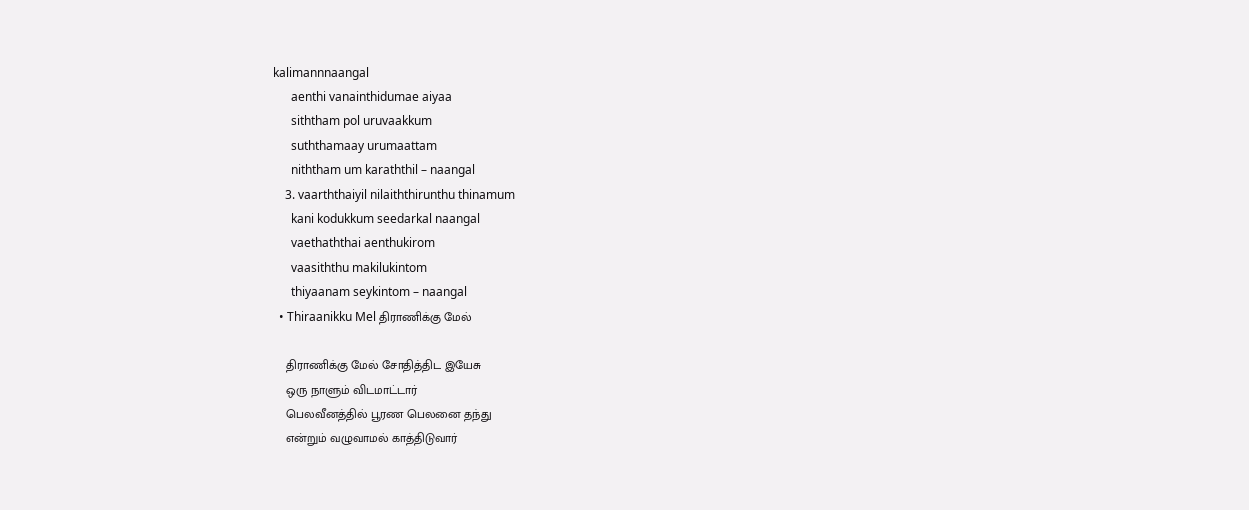kalimannnaangal
      aenthi vanainthidumae aiyaa
      siththam pol uruvaakkum
      suththamaay urumaattam
      niththam um karaththil – naangal
    3. vaarththaiyil nilaiththirunthu thinamum
      kani kodukkum seedarkal naangal
      vaethaththai aenthukirom
      vaasiththu makilukintom
      thiyaanam seykintom – naangal
  • Thiraanikku Mel திராணிக்கு மேல்

    திராணிக்கு மேல் சோதித்திட இயேசு
    ஒரு நாளும் விடமாட்டார்
    பெலவீனத்தில் பூரண பெலனை தந்து
    என்றும் வழுவாமல் காத்திடுவார்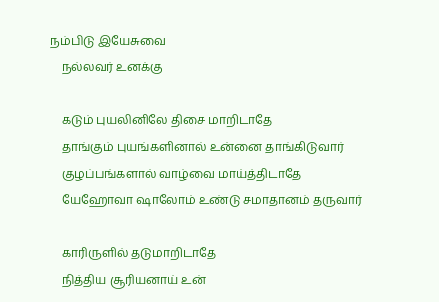நம்பிடு இயேசுவை
    நல்லவர் உனக்கு

    கடும் புயலினிலே திசை மாறிடாதே
    தாங்கும் புயங்களினால் உன்னை தாங்கிடுவார்
    குழப்பங்களால் வாழ்வை மாய்த்திடாதே
    யேஹோவா ஷாலோம் உண்டு சமாதானம் தருவார்

    காரிருளில் தடுமாறிடாதே
    நித்திய சூரியனாய் உன்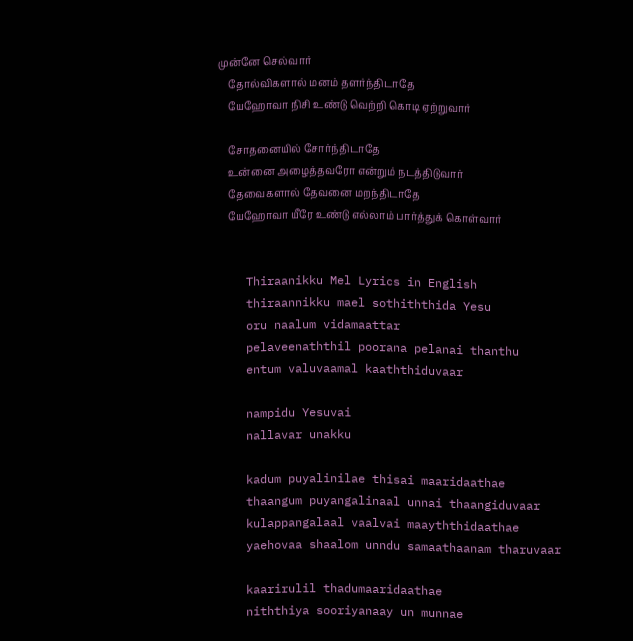முன்னே செல்வார்
    தோல்விகளால் மனம் தளர்ந்திடாதே
    யேஹோவா நிசி உண்டு வெற்றி கொடி ஏற்றுவார்

    சோதனையில் சோர்ந்திடாதே
    உன்னை அழைத்தவரோ என்றும் நடத்திடுவார்
    தேவைகளால் தேவனை மறந்திடாதே
    யேஹோவா யீரே உண்டு எல்லாம் பார்த்துக் கொள்வார்


    Thiraanikku Mel Lyrics in English
    thiraannikku mael sothiththida Yesu
    oru naalum vidamaattar
    pelaveenaththil poorana pelanai thanthu
    entum valuvaamal kaaththiduvaar

    nampidu Yesuvai
    nallavar unakku

    kadum puyalinilae thisai maaridaathae
    thaangum puyangalinaal unnai thaangiduvaar
    kulappangalaal vaalvai maayththidaathae
    yaehovaa shaalom unndu samaathaanam tharuvaar

    kaarirulil thadumaaridaathae
    niththiya sooriyanaay un munnae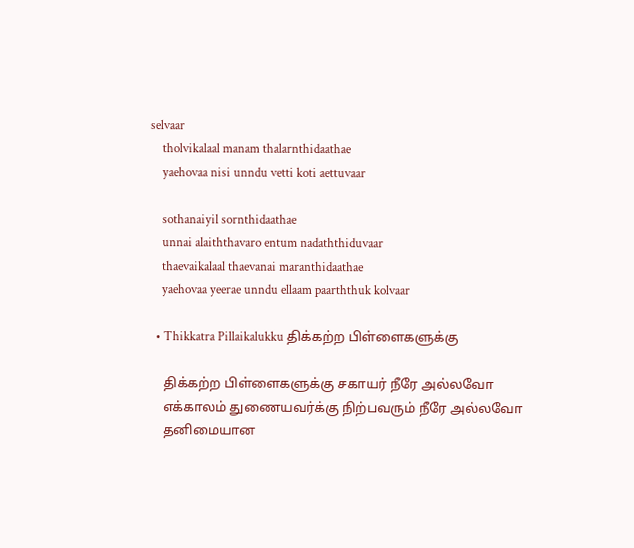selvaar
    tholvikalaal manam thalarnthidaathae
    yaehovaa nisi unndu vetti koti aettuvaar

    sothanaiyil sornthidaathae
    unnai alaiththavaro entum nadaththiduvaar
    thaevaikalaal thaevanai maranthidaathae
    yaehovaa yeerae unndu ellaam paarththuk kolvaar

  • Thikkatra Pillaikalukku திக்கற்ற பிள்ளைகளுக்கு

    திக்கற்ற பிள்ளைகளுக்கு சகாயர் நீரே அல்லவோ
    எக்காலம் துணையவர்க்கு நிற்பவரும் நீரே அல்லவோ
    தனிமையான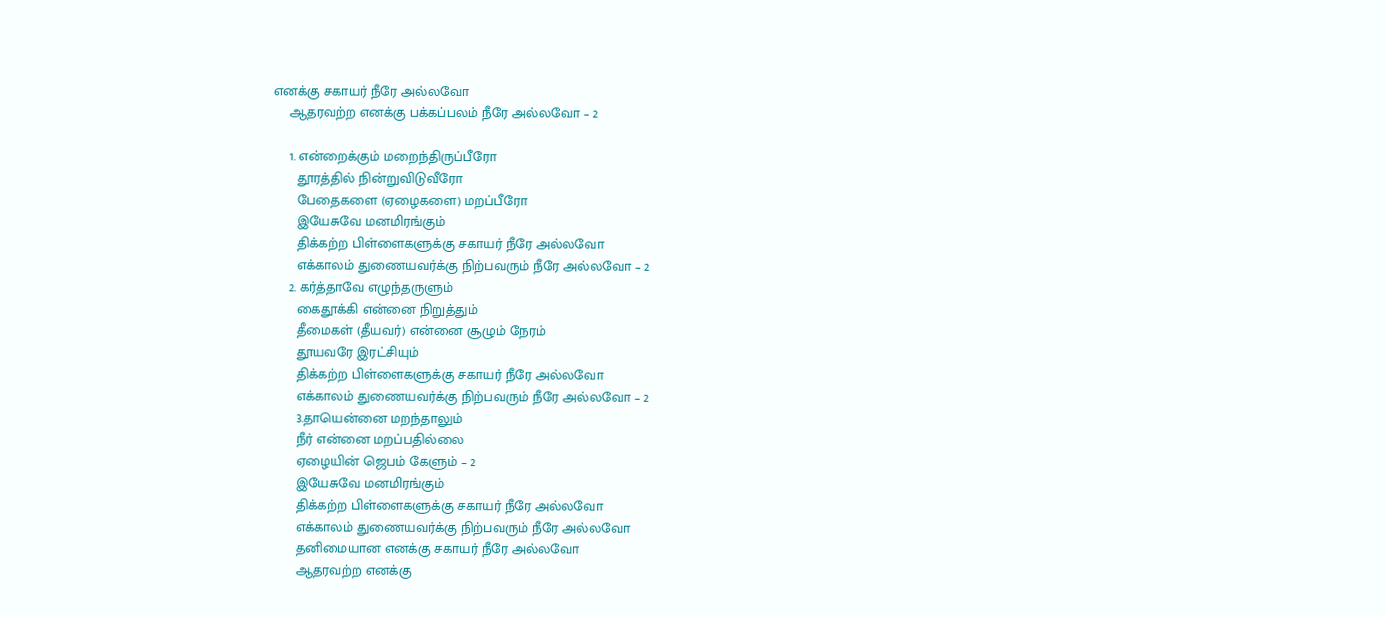எனக்கு சகாயர் நீரே அல்லவோ
    ஆதரவற்ற எனக்கு பக்கப்பலம் நீரே அல்லவோ – 2

    1. என்றைக்கும் மறைந்திருப்பீரோ
      தூரத்தில் நின்றுவிடுவீரோ
      பேதைகளை (ஏழைகளை) மறப்பீரோ
      இயேசுவே மனமிரங்கும்
      திக்கற்ற பிள்ளைகளுக்கு சகாயர் நீரே அல்லவோ
      எக்காலம் துணையவர்க்கு நிற்பவரும் நீரே அல்லவோ – 2
    2. கர்த்தாவே எழுந்தருளும்
      கைதூக்கி என்னை நிறுத்தும்
      தீமைகள் (தீயவர்) என்னை சூழும் நேரம்
      தூயவரே இரட்சியும்
      திக்கற்ற பிள்ளைகளுக்கு சகாயர் நீரே அல்லவோ
      எக்காலம் துணையவர்க்கு நிற்பவரும் நீரே அல்லவோ – 2
      3.தாயென்னை மறந்தாலும்
      நீர் என்னை மறப்பதில்லை
      ஏழையின் ஜெபம் கேளும் – 2
      இயேசுவே மனமிரங்கும்
      திக்கற்ற பிள்ளைகளுக்கு சகாயர் நீரே அல்லவோ
      எக்காலம் துணையவர்க்கு நிற்பவரும் நீரே அல்லவோ
      தனிமையான எனக்கு சகாயர் நீரே அல்லவோ
      ஆதரவற்ற எனக்கு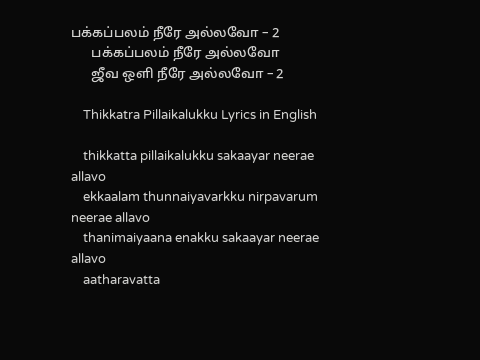பக்கப்பலம் நீரே அல்லவோ – 2
      பக்கப்பலம் நீரே அல்லவோ
      ஜீவ ஒளி நீரே அல்லவோ – 2

    Thikkatra Pillaikalukku Lyrics in English

    thikkatta pillaikalukku sakaayar neerae allavo
    ekkaalam thunnaiyavarkku nirpavarum neerae allavo
    thanimaiyaana enakku sakaayar neerae allavo
    aatharavatta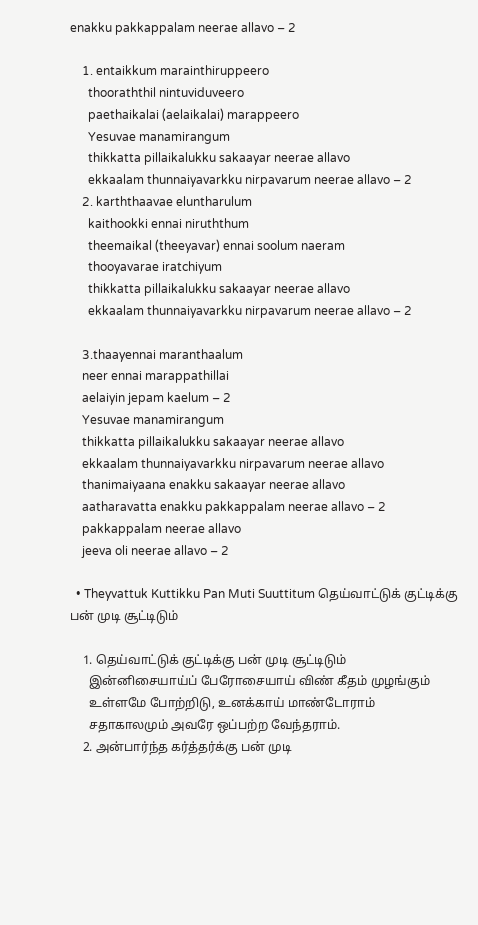enakku pakkappalam neerae allavo – 2

    1. entaikkum marainthiruppeero
      thooraththil nintuviduveero
      paethaikalai (aelaikalai) marappeero
      Yesuvae manamirangum
      thikkatta pillaikalukku sakaayar neerae allavo
      ekkaalam thunnaiyavarkku nirpavarum neerae allavo – 2
    2. karththaavae eluntharulum
      kaithookki ennai niruththum
      theemaikal (theeyavar) ennai soolum naeram
      thooyavarae iratchiyum
      thikkatta pillaikalukku sakaayar neerae allavo
      ekkaalam thunnaiyavarkku nirpavarum neerae allavo – 2

    3.thaayennai maranthaalum
    neer ennai marappathillai
    aelaiyin jepam kaelum – 2
    Yesuvae manamirangum
    thikkatta pillaikalukku sakaayar neerae allavo
    ekkaalam thunnaiyavarkku nirpavarum neerae allavo
    thanimaiyaana enakku sakaayar neerae allavo
    aatharavatta enakku pakkappalam neerae allavo – 2
    pakkappalam neerae allavo
    jeeva oli neerae allavo – 2

  • Theyvattuk Kuttikku Pan Muti Suuttitum தெய்வாட்டுக் குட்டிக்கு பன் முடி சூட்டிடும்

    1. தெய்வாட்டுக் குட்டிக்கு பன் முடி சூட்டிடும்
      இன்னிசையாய்ப் பேரோசையாய் விண் கீதம் முழங்கும்
      உள்ளமே போற்றிடு, உனக்காய் மாண்டோராம்
      சதாகாலமும் அவரே ஒப்பற்ற வேந்தராம்.
    2. அன்பார்ந்த கர்த்தர்க்கு பன் முடி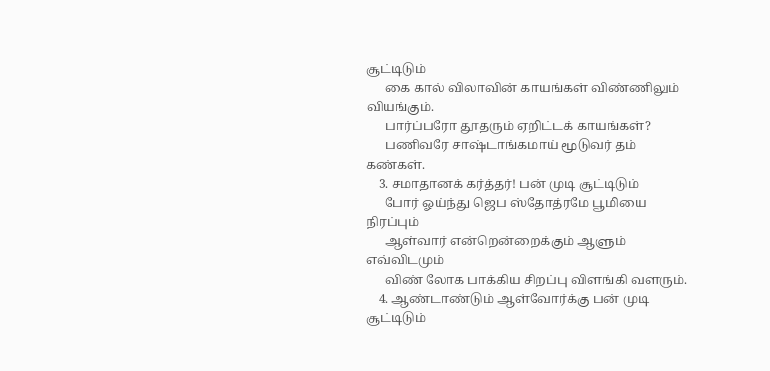சூட்டிடும்
      கை கால் விலாவின் காயங்கள் விண்ணிலும் வியங்கும்.
      பார்ப்பரோ தூதரும் ஏறிட்டக் காயங்கள்?
      பணிவரே சாஷ்டாங்கமாய் மூடுவர் தம் கண்கள்.
    3. சமாதானக் கர்த்தர்! பன் முடி சூட்டிடும்
      போர் ஓய்ந்து ஜெப ஸ்தோத்ரமே பூமியை நிரப்பும்
      ஆள்வார் என்றென்றைக்கும் ஆளும் எவ்விடமும்
      விண் லோக பாக்கிய சிறப்பு விளங்கி வளரும்.
    4. ஆண்டாண்டும் ஆள்வோர்க்கு பன் முடி சூட்டிடும்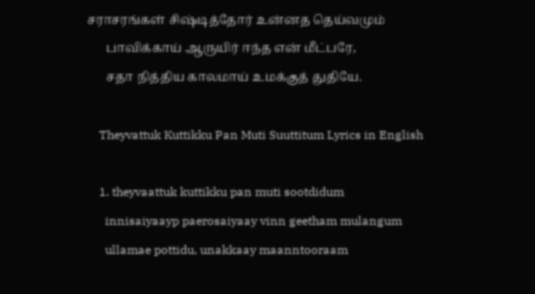சராசரங்கள் சிஷ்டித்தோர் உன்னத தெய்வமும்
      பாவிக்காய் ஆருயிர் ஈந்த என் மீட்பரே,
      சதா நித்திய காலமாய் உமக்குத் துதியே.

    Theyvattuk Kuttikku Pan Muti Suuttitum Lyrics in English

    1. theyvaattuk kuttikku pan muti sootdidum
      innisaiyaayp paerosaiyaay vinn geetham mulangum
      ullamae pottidu, unakkaay maanntooraam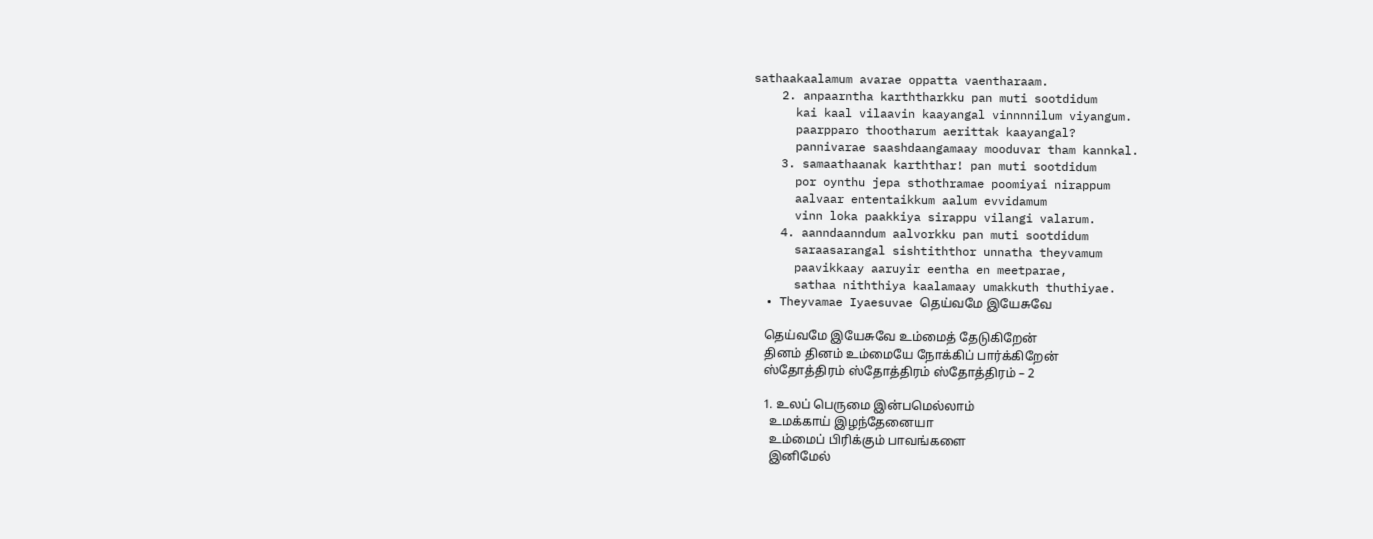sathaakaalamum avarae oppatta vaentharaam.
    2. anpaarntha karththarkku pan muti sootdidum
      kai kaal vilaavin kaayangal vinnnnilum viyangum.
      paarpparo thootharum aerittak kaayangal?
      pannivarae saashdaangamaay mooduvar tham kannkal.
    3. samaathaanak karththar! pan muti sootdidum
      por oynthu jepa sthothramae poomiyai nirappum
      aalvaar ententaikkum aalum evvidamum
      vinn loka paakkiya sirappu vilangi valarum.
    4. aanndaanndum aalvorkku pan muti sootdidum
      saraasarangal sishtiththor unnatha theyvamum
      paavikkaay aaruyir eentha en meetparae,
      sathaa niththiya kaalamaay umakkuth thuthiyae.
  • Theyvamae Iyaesuvae தெய்வமே இயேசுவே

    தெய்வமே இயேசுவே உம்மைத் தேடுகிறேன்
    தினம் தினம் உம்மையே நோக்கிப் பார்க்கிறேன்
    ஸ்தோத்திரம் ஸ்தோத்திரம் ஸ்தோத்திரம் – 2

    1. உலப் பெருமை இன்பமெல்லாம்
      உமக்காய் இழந்தேனையா
      உம்மைப் பிரிக்கும் பாவங்களை
      இனிமேல்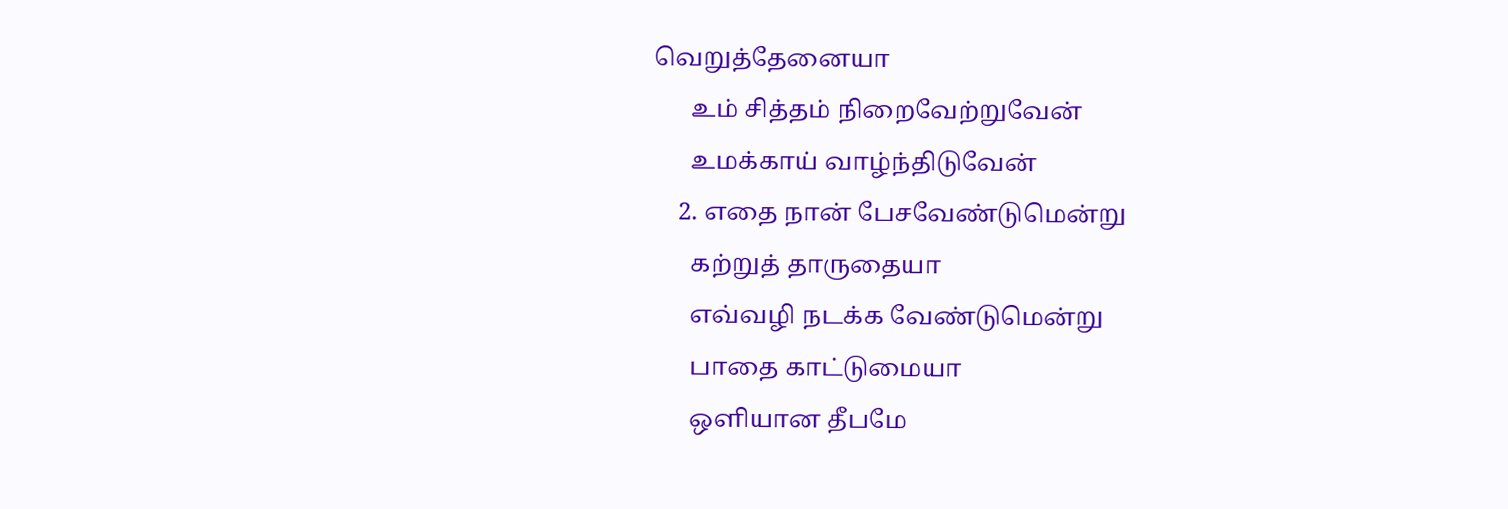வெறுத்தேனையா
      உம் சித்தம் நிறைவேற்றுவேன்
      உமக்காய் வாழ்ந்திடுவேன்
    2. எதை நான் பேசவேண்டுமென்று
      கற்றுத் தாருதையா
      எவ்வழி நடக்க வேண்டுமென்று
      பாதை காட்டுமையா
      ஒளியான தீபமே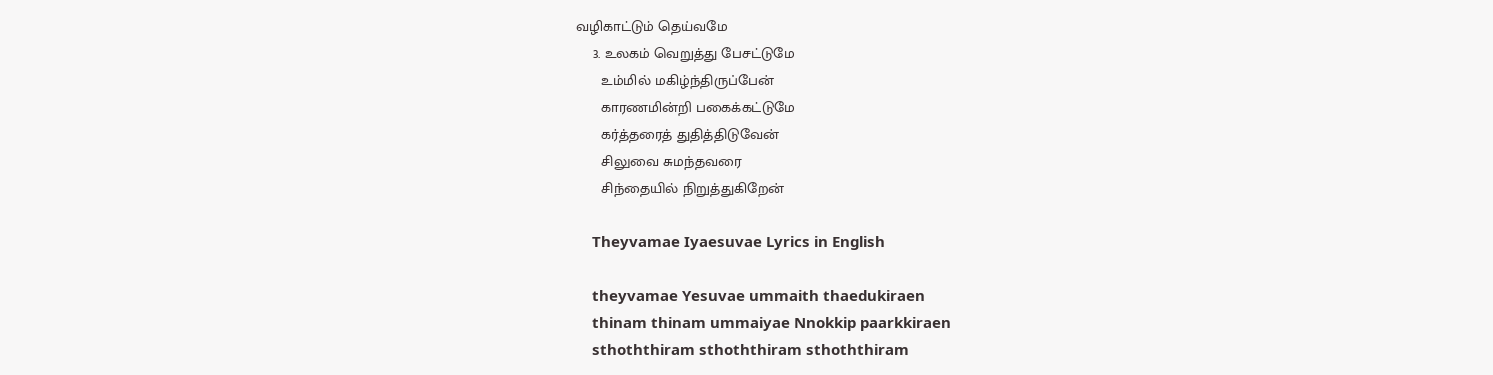வழிகாட்டும் தெய்வமே
    3. உலகம் வெறுத்து பேசட்டுமே
      உம்மில் மகிழ்ந்திருப்பேன்
      காரணமின்றி பகைக்கட்டுமே
      கர்த்தரைத் துதித்திடுவேன்
      சிலுவை சுமந்தவரை
      சிந்தையில் நிறுத்துகிறேன்

    Theyvamae Iyaesuvae Lyrics in English

    theyvamae Yesuvae ummaith thaedukiraen
    thinam thinam ummaiyae Nnokkip paarkkiraen
    sthoththiram sthoththiram sthoththiram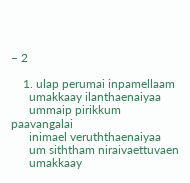– 2

    1. ulap perumai inpamellaam
      umakkaay ilanthaenaiyaa
      ummaip pirikkum paavangalai
      inimael veruththaenaiyaa
      um siththam niraivaettuvaen
      umakkaay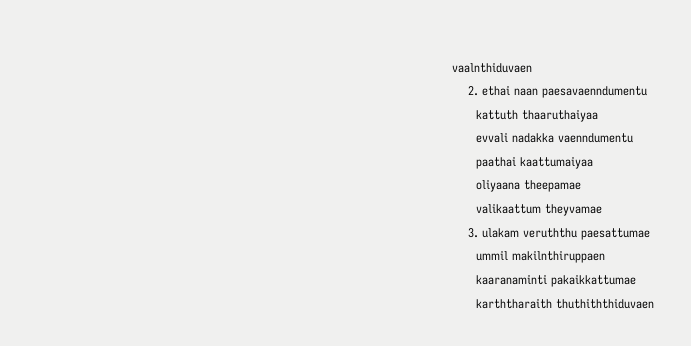vaalnthiduvaen
    2. ethai naan paesavaenndumentu
      kattuth thaaruthaiyaa
      evvali nadakka vaenndumentu
      paathai kaattumaiyaa
      oliyaana theepamae
      valikaattum theyvamae
    3. ulakam veruththu paesattumae
      ummil makilnthiruppaen
      kaaranaminti pakaikkattumae
      karththaraith thuthiththiduvaen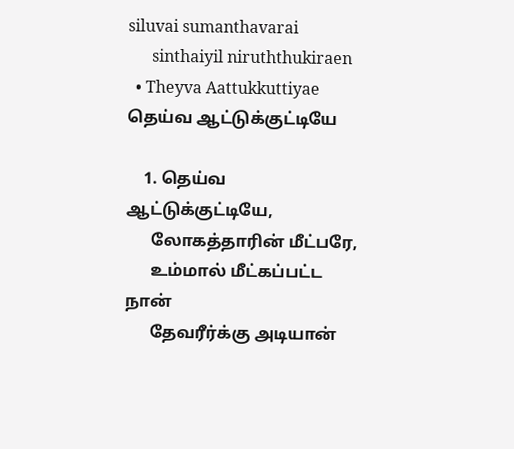siluvai sumanthavarai
      sinthaiyil niruththukiraen
  • Theyva Aattukkuttiyae தெய்வ ஆட்டுக்குட்டியே

    1. தெய்வ ஆட்டுக்குட்டியே,
      லோகத்தாரின் மீட்பரே,
      உம்மால் மீட்கப்பட்ட நான்
      தேவரீர்க்கு அடியான்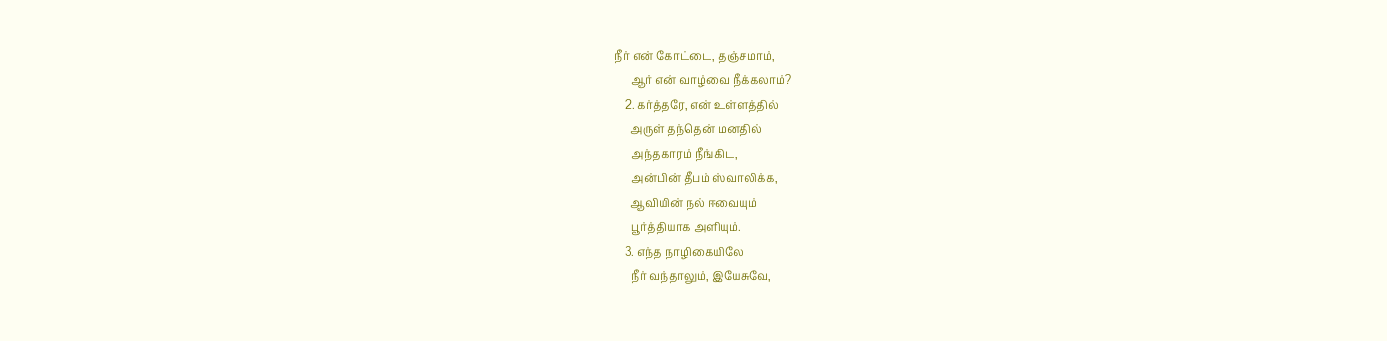நீர் என் கோட்டை, தஞ்சமாம்,
      ஆர் என் வாழ்வை நீக்கலாம்?
    2. கர்த்தரே, என் உள்ளத்தில்
      அருள் தந்தென் மனதில்
      அந்தகாரம் நீங்கிட,
      அன்பின் தீபம் ஸ்வாலிக்க,
      ஆவியின் நல் ஈவையும்
      பூர்த்தியாக அளியும்.
    3. எந்த நாழிகையிலே
      நீர் வந்தாலும், இயேசுவே,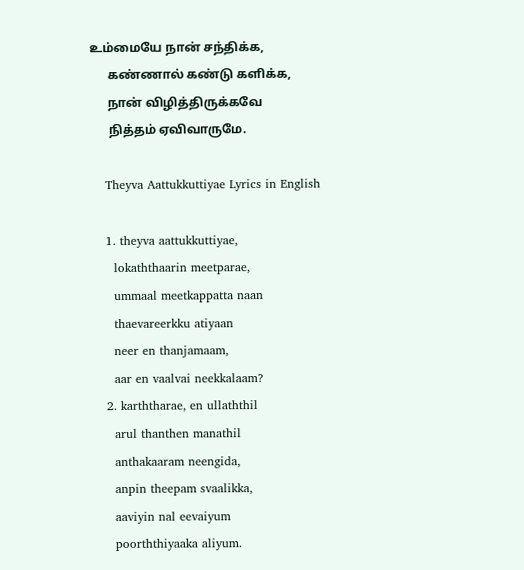உம்மையே நான் சந்திக்க,
      கண்ணால் கண்டு களிக்க,
      நான் விழித்திருக்கவே
      நித்தம் ஏவிவாருமே.

    Theyva Aattukkuttiyae Lyrics in English

    1. theyva aattukkuttiyae,
      lokaththaarin meetparae,
      ummaal meetkappatta naan
      thaevareerkku atiyaan
      neer en thanjamaam,
      aar en vaalvai neekkalaam?
    2. karththarae, en ullaththil
      arul thanthen manathil
      anthakaaram neengida,
      anpin theepam svaalikka,
      aaviyin nal eevaiyum
      poorththiyaaka aliyum.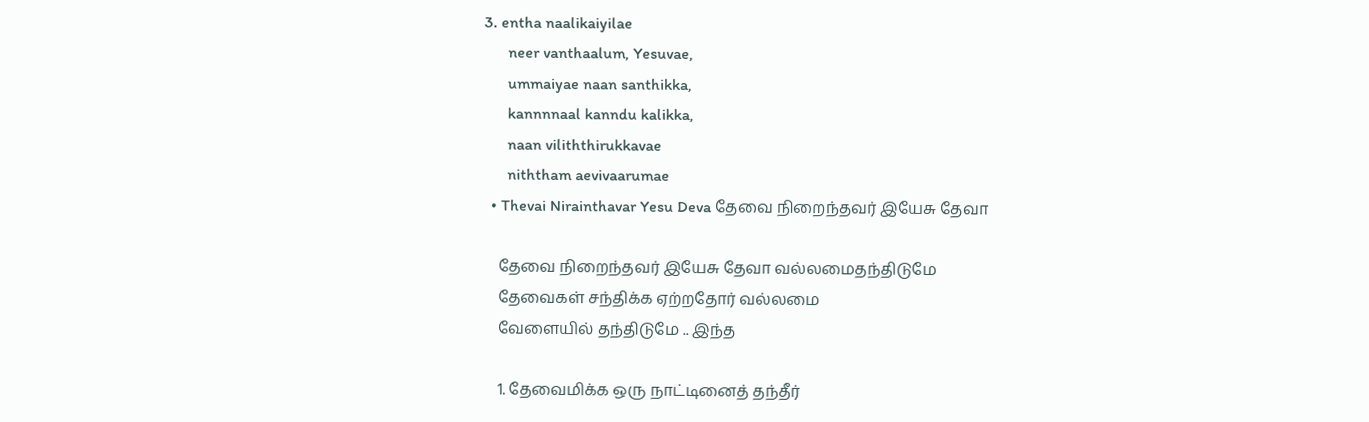3. entha naalikaiyilae
      neer vanthaalum, Yesuvae,
      ummaiyae naan santhikka,
      kannnnaal kanndu kalikka,
      naan viliththirukkavae
      niththam aevivaarumae
  • Thevai Nirainthavar Yesu Deva தேவை நிறைந்தவர் இயேசு தேவா

    தேவை நிறைந்தவர் இயேசு தேவா வல்லமைதந்திடுமே
    தேவைகள் சந்திக்க ஏற்றதோர் வல்லமை
    வேளையில் தந்திடுமே .. இந்த

    1. தேவைமிக்க ஒரு நாட்டினைத் தந்தீர்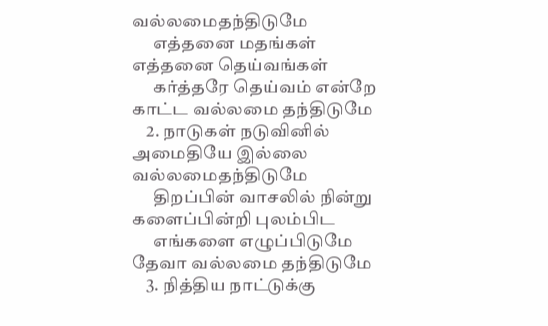வல்லமைதந்திடுமே
      எத்தனை மதங்கள் எத்தனை தெய்வங்கள்
      கர்த்தரே தெய்வம் என்றே காட்ட வல்லமை தந்திடுமே
    2. நாடுகள் நடுவினில் அமைதியே இல்லை வல்லமைதந்திடுமே
      திறப்பின் வாசலில் நின்று களைப்பின்றி புலம்பிட
      எங்களை எழுப்பிடுமே தேவா வல்லமை தந்திடுமே
    3. நித்திய நாட்டுக்கு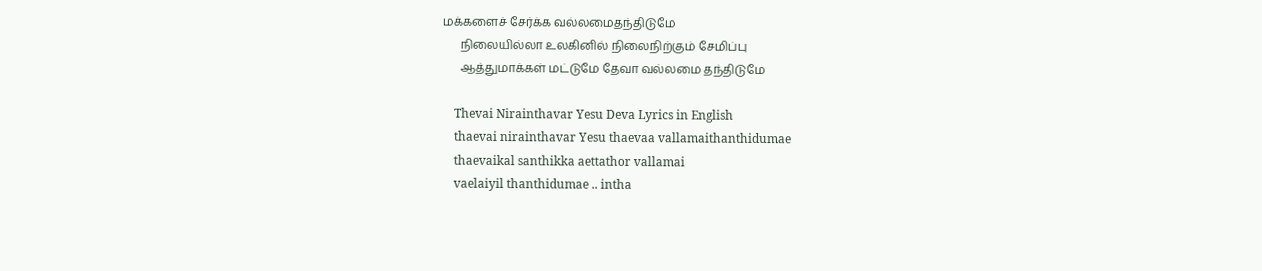மக்களைச் சேர்க்க வல்லமைதந்திடுமே
      நிலையில்லா உலகினில் நிலைநிற்கும் சேமிப்பு
      ஆத்துமாக்கள் மட்டுமே தேவா வல்லமை தந்திடுமே

    Thevai Nirainthavar Yesu Deva Lyrics in English
    thaevai nirainthavar Yesu thaevaa vallamaithanthidumae
    thaevaikal santhikka aettathor vallamai
    vaelaiyil thanthidumae .. intha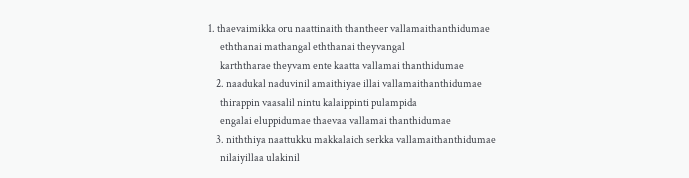1. thaevaimikka oru naattinaith thantheer vallamaithanthidumae
      eththanai mathangal eththanai theyvangal
      karththarae theyvam ente kaatta vallamai thanthidumae
    2. naadukal naduvinil amaithiyae illai vallamaithanthidumae
      thirappin vaasalil nintu kalaippinti pulampida
      engalai eluppidumae thaevaa vallamai thanthidumae
    3. niththiya naattukku makkalaich serkka vallamaithanthidumae
      nilaiyillaa ulakinil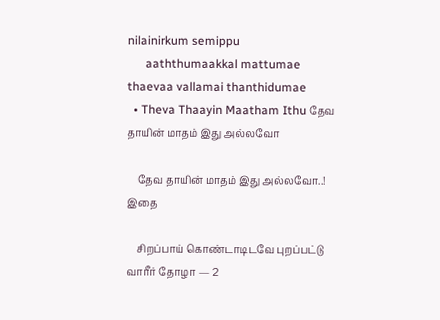nilainirkum semippu
      aaththumaakkal mattumae thaevaa vallamai thanthidumae
  • Theva Thaayin Maatham Ithu தேவ தாயின் மாதம் இது அல்லவோ

    தேவ தாயின் மாதம் இது அல்லவோ..! இதை

    சிறப்பாய் கொண்டாடிடவே புறப்பட்டு வாரீர் தோழா — 2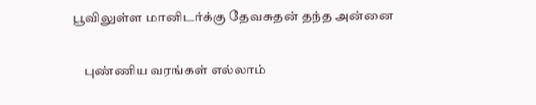பூவிலுள்ள மானிடர்க்கு தேவசுதன் தந்த அன்னை

    புண்ணிய வரங்கள் எல்லாம்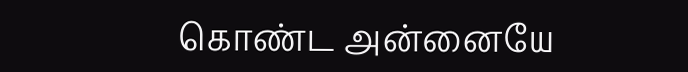கொண்ட அன்னையே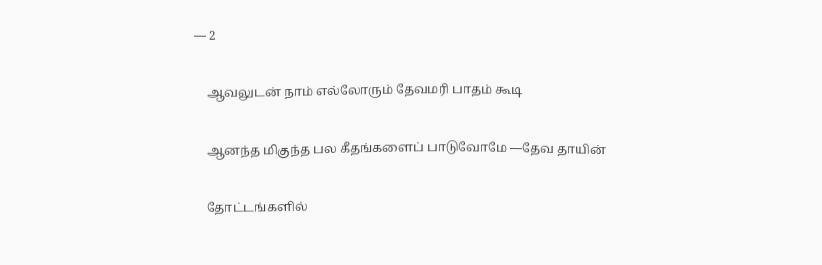— 2

    ஆவலுடன் நாம் எல்லோரும் தேவமரி பாதம் கூடி

    ஆனந்த மிகுந்த பல கீதங்களைப் பாடுவோமே —தேவ தாயின்

    தோட்டங்களில்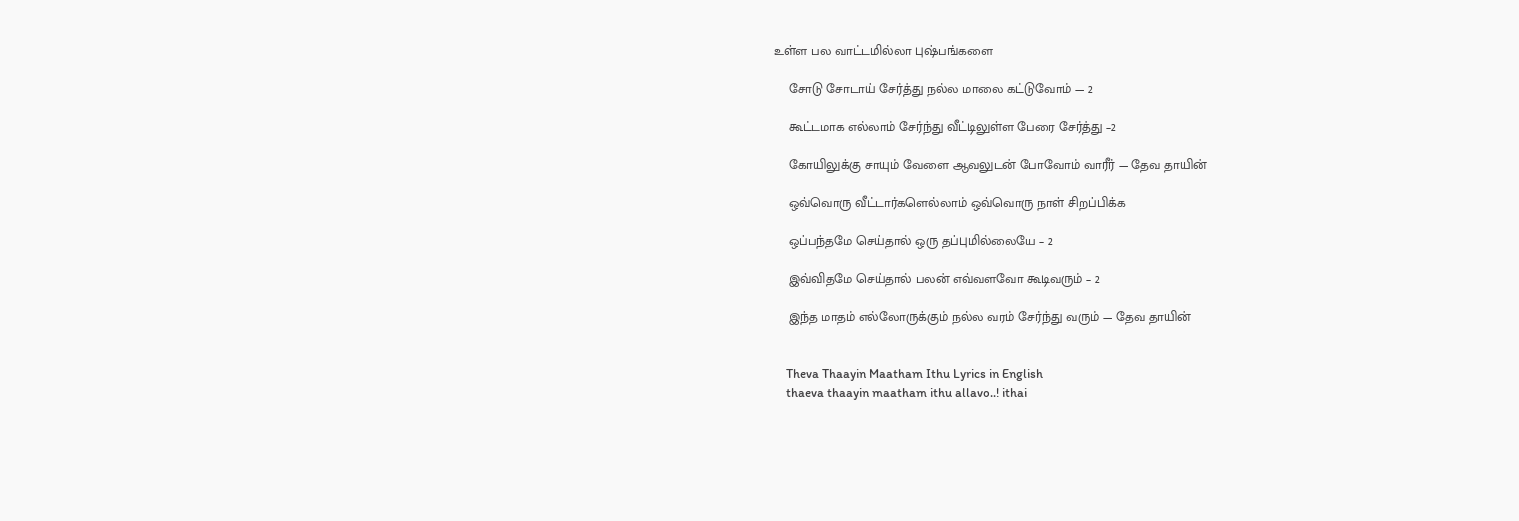உள்ள பல வாட்டமில்லா புஷ்பங்களை

    சோடு சோடாய் சேர்த்து நல்ல மாலை கட்டுவோம் — 2

    கூட்டமாக எல்லாம் சேர்ந்து வீட்டிலுள்ள பேரை சேர்த்து –2

    கோயிலுக்கு சாயும் வேளை ஆவலுடன் போவோம் வாரீர் — தேவ தாயின்

    ஒவ்வொரு வீட்டார்களெல்லாம் ஒவ்வொரு நாள் சிறப்பிக்க

    ஒப்பந்தமே செய்தால் ஒரு தப்புமில்லையே – 2

    இவ்விதமே செய்தால் பலன் எவ்வளவோ கூடிவரும் – 2

    இந்த மாதம் எல்லோருக்கும் நல்ல வரம் சேர்ந்து வரும் — தேவ தாயின்


    Theva Thaayin Maatham Ithu Lyrics in English
    thaeva thaayin maatham ithu allavo..! ithai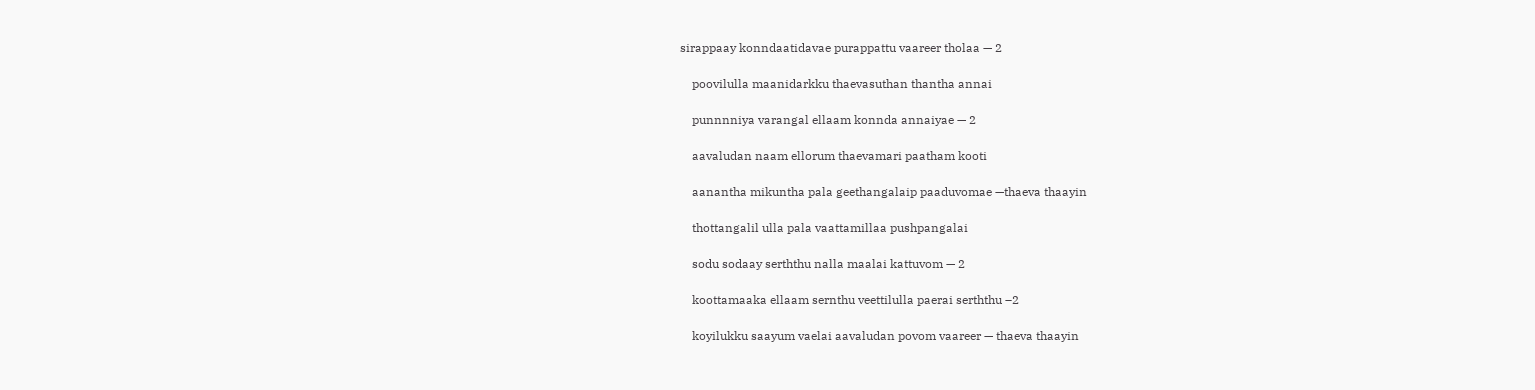sirappaay konndaatidavae purappattu vaareer tholaa — 2

    poovilulla maanidarkku thaevasuthan thantha annai

    punnnniya varangal ellaam konnda annaiyae — 2

    aavaludan naam ellorum thaevamari paatham kooti

    aanantha mikuntha pala geethangalaip paaduvomae —thaeva thaayin

    thottangalil ulla pala vaattamillaa pushpangalai

    sodu sodaay serththu nalla maalai kattuvom — 2

    koottamaaka ellaam sernthu veettilulla paerai serththu –2

    koyilukku saayum vaelai aavaludan povom vaareer — thaeva thaayin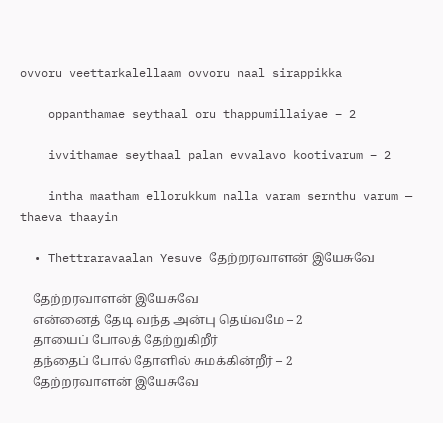ovvoru veettarkalellaam ovvoru naal sirappikka

    oppanthamae seythaal oru thappumillaiyae – 2

    ivvithamae seythaal palan evvalavo kootivarum – 2

    intha maatham ellorukkum nalla varam sernthu varum — thaeva thaayin

  • Thettraravaalan Yesuve தேற்றரவாளன் இயேசுவே

    தேற்றரவாளன் இயேசுவே
    என்னைத் தேடி வந்த அன்பு தெய்வமே – 2
    தாயைப் போலத் தேற்றுகிறீர்
    தந்தைப் போல் தோளில் சுமக்கின்றீர் – 2
    தேற்றரவாளன் இயேசுவே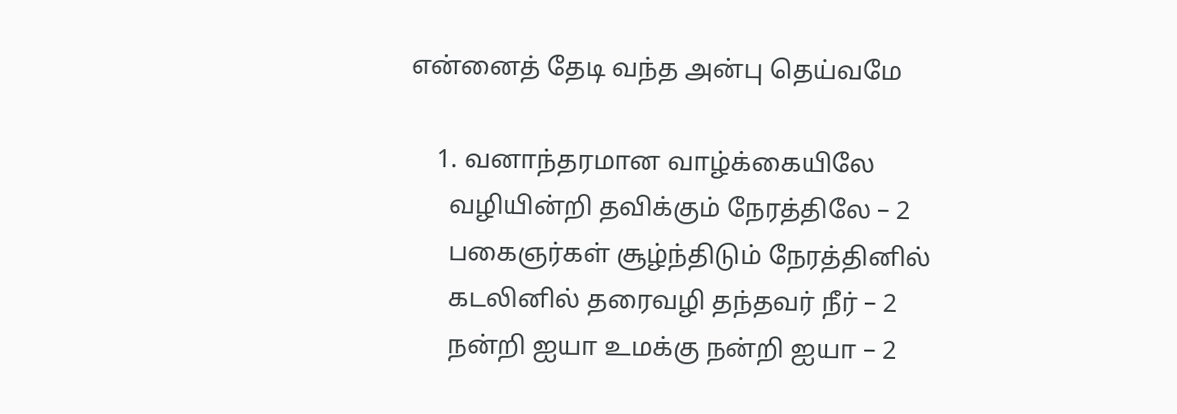என்னைத் தேடி வந்த அன்பு தெய்வமே

    1. வனாந்தரமான வாழ்க்கையிலே
      வழியின்றி தவிக்கும் நேரத்திலே – 2
      பகைஞர்கள் சூழ்ந்திடும் நேரத்தினில்
      கடலினில் தரைவழி தந்தவர் நீர் – 2
      நன்றி ஐயா உமக்கு நன்றி ஐயா – 2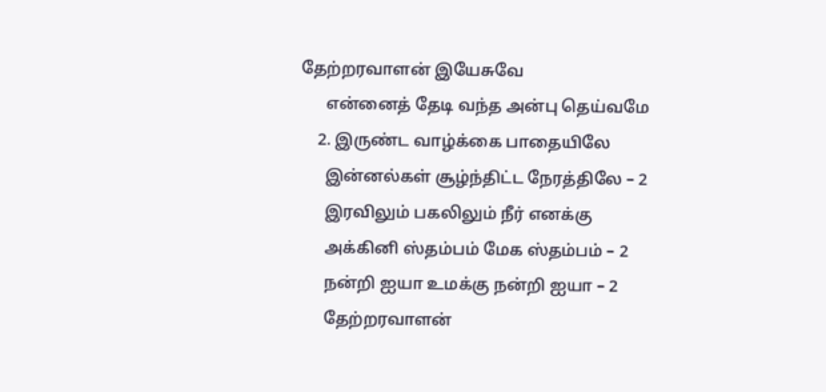தேற்றரவாளன் இயேசுவே
      என்னைத் தேடி வந்த அன்பு தெய்வமே
    2. இருண்ட வாழ்க்கை பாதையிலே
      இன்னல்கள் சூழ்ந்திட்ட நேரத்திலே – 2
      இரவிலும் பகலிலும் நீர் எனக்கு
      அக்கினி ஸ்தம்பம் மேக ஸ்தம்பம் – 2
      நன்றி ஐயா உமக்கு நன்றி ஐயா – 2
      தேற்றரவாளன்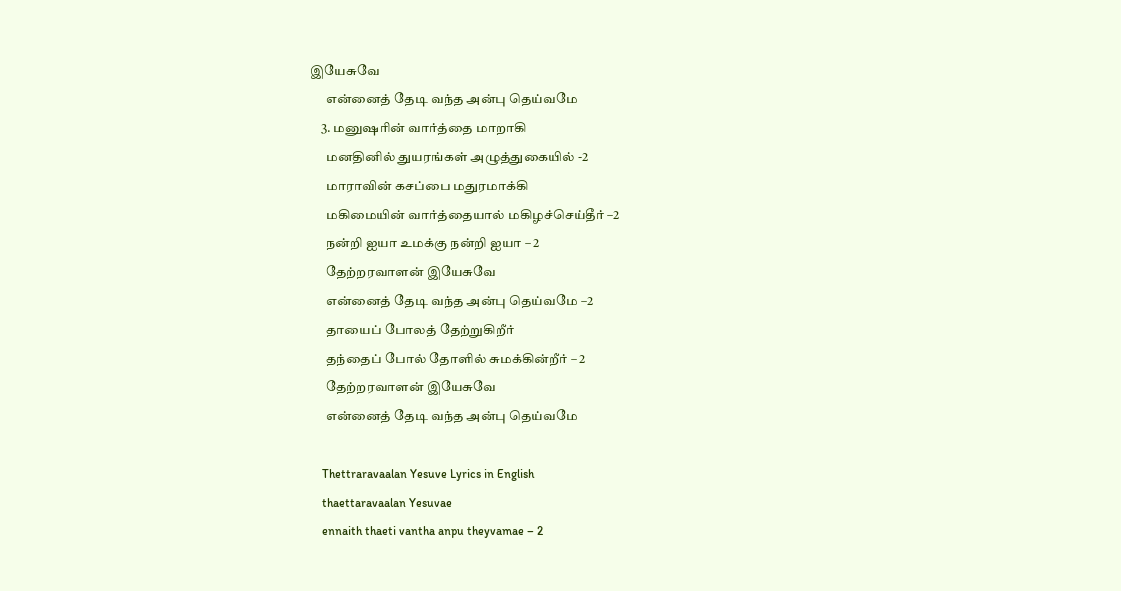இயேசுவே
      என்னைத் தேடி வந்த அன்பு தெய்வமே
    3. மனுஷரின் வார்த்தை மாறாகி
      மனதினில் துயரங்கள் அழுத்துகையில் -2
      மாராவின் கசப்பை மதுரமாக்கி
      மகிமையின் வார்த்தையால் மகிழச்செய்தீர் –2
      நன்றி ஐயா உமக்கு நன்றி ஐயா – 2
      தேற்றரவாளன் இயேசுவே
      என்னைத் தேடி வந்த அன்பு தெய்வமே –2
      தாயைப் போலத் தேற்றுகிறீர்
      தந்தைப் போல் தோளில் சுமக்கின்றீர் – 2
      தேற்றரவாளன் இயேசுவே
      என்னைத் தேடி வந்த அன்பு தெய்வமே

    Thettraravaalan Yesuve Lyrics in English
    thaettaravaalan Yesuvae
    ennaith thaeti vantha anpu theyvamae – 2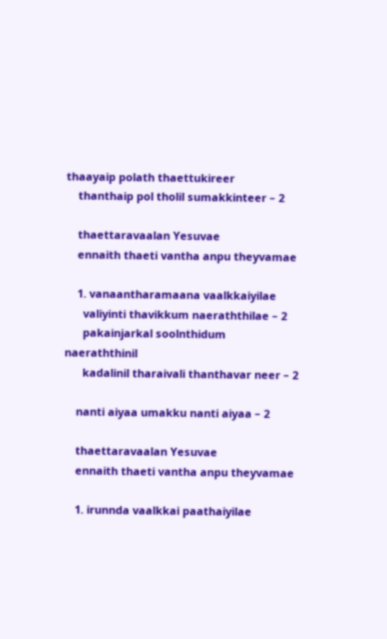thaayaip polath thaettukireer
    thanthaip pol tholil sumakkinteer – 2

    thaettaravaalan Yesuvae
    ennaith thaeti vantha anpu theyvamae

    1. vanaantharamaana vaalkkaiyilae
      valiyinti thavikkum naeraththilae – 2
      pakainjarkal soolnthidum naeraththinil
      kadalinil tharaivali thanthavar neer – 2

    nanti aiyaa umakku nanti aiyaa – 2

    thaettaravaalan Yesuvae
    ennaith thaeti vantha anpu theyvamae

    1. irunnda vaalkkai paathaiyilae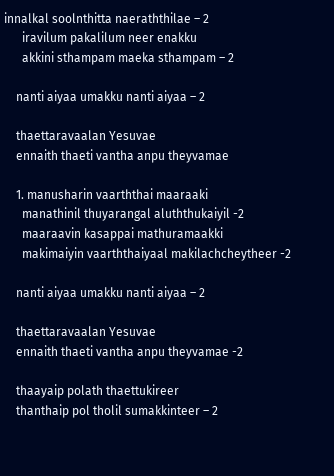innalkal soolnthitta naeraththilae – 2
      iravilum pakalilum neer enakku
      akkini sthampam maeka sthampam – 2

    nanti aiyaa umakku nanti aiyaa – 2

    thaettaravaalan Yesuvae
    ennaith thaeti vantha anpu theyvamae

    1. manusharin vaarththai maaraaki
      manathinil thuyarangal aluththukaiyil -2
      maaraavin kasappai mathuramaakki
      makimaiyin vaarththaiyaal makilachcheytheer -2

    nanti aiyaa umakku nanti aiyaa – 2

    thaettaravaalan Yesuvae
    ennaith thaeti vantha anpu theyvamae -2

    thaayaip polath thaettukireer
    thanthaip pol tholil sumakkinteer – 2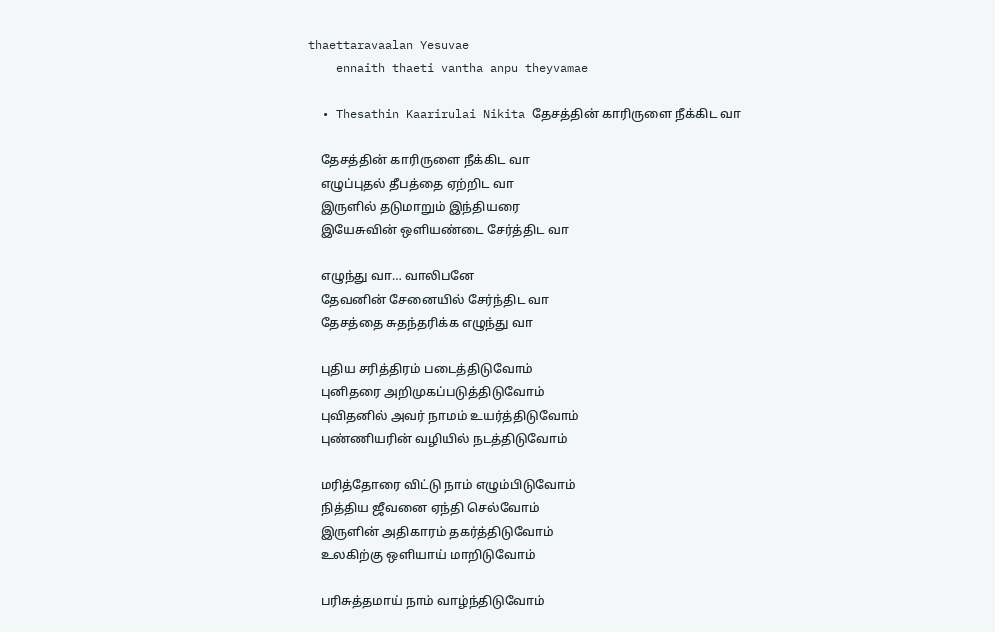thaettaravaalan Yesuvae
    ennaith thaeti vantha anpu theyvamae

  • Thesathin Kaarirulai Nikita தேசத்தின் காரிருளை நீக்கிட வா

    தேசத்தின் காரிருளை நீக்கிட வா
    எழுப்புதல் தீபத்தை ஏற்றிட வா
    இருளில் தடுமாறும் இந்தியரை
    இயேசுவின் ஒளியண்டை சேர்த்திட வா

    எழுந்து வா… வாலிபனே
    தேவனின் சேனையில் சேர்ந்திட வா
    தேசத்தை சுதந்தரிக்க எழுந்து வா

    புதிய சரித்திரம் படைத்திடுவோம்
    புனிதரை அறிமுகப்படுத்திடுவோம்
    புவிதனில் அவர் நாமம் உயர்த்திடுவோம்
    புண்ணியரின் வழியில் நடத்திடுவோம்

    மரித்தோரை விட்டு நாம் எழும்பிடுவோம்
    நித்திய ஜீவனை ஏந்தி செல்வோம்
    இருளின் அதிகாரம் தகர்த்திடுவோம்
    உலகிற்கு ஒளியாய் மாறிடுவோம்

    பரிசுத்தமாய் நாம் வாழ்ந்திடுவோம்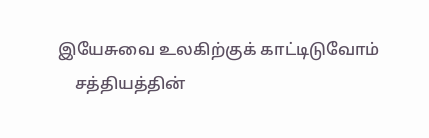இயேசுவை உலகிற்குக் காட்டிடுவோம்
    சத்தியத்தின்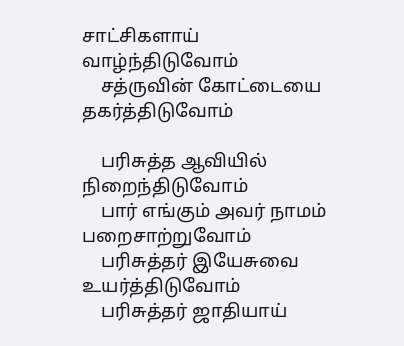சாட்சிகளாய் வாழ்ந்திடுவோம்
    சத்ருவின் கோட்டையை தகர்த்திடுவோம்

    பரிசுத்த ஆவியில் நிறைந்திடுவோம்
    பார் எங்கும் அவர் நாமம் பறைசாற்றுவோம்
    பரிசுத்தர் இயேசுவை உயர்த்திடுவோம்
    பரிசுத்தர் ஜாதியாய்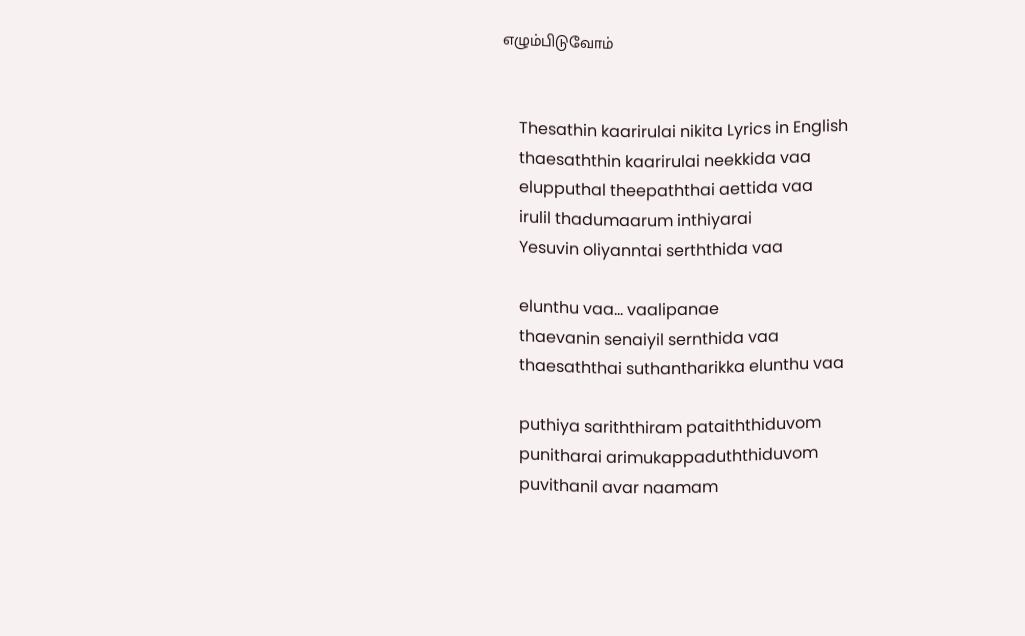எழும்பிடுவோம்


    Thesathin kaarirulai nikita Lyrics in English
    thaesaththin kaarirulai neekkida vaa
    elupputhal theepaththai aettida vaa
    irulil thadumaarum inthiyarai
    Yesuvin oliyanntai serththida vaa

    elunthu vaa… vaalipanae
    thaevanin senaiyil sernthida vaa
    thaesaththai suthantharikka elunthu vaa

    puthiya sariththiram pataiththiduvom
    punitharai arimukappaduththiduvom
    puvithanil avar naamam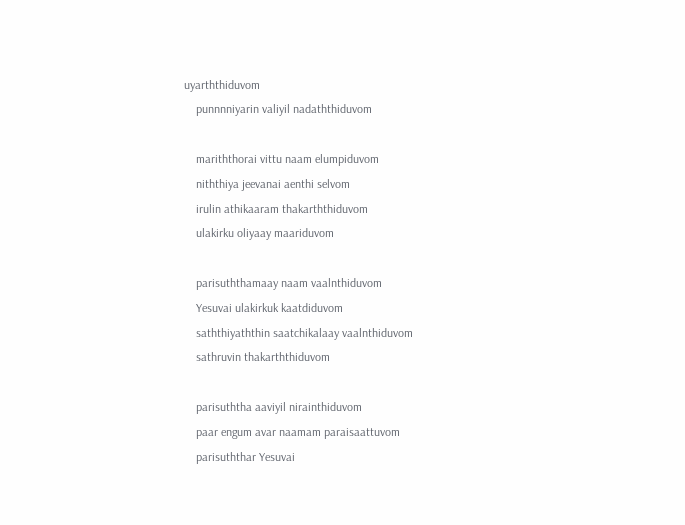uyarththiduvom
    punnnniyarin valiyil nadaththiduvom

    mariththorai vittu naam elumpiduvom
    niththiya jeevanai aenthi selvom
    irulin athikaaram thakarththiduvom
    ulakirku oliyaay maariduvom

    parisuththamaay naam vaalnthiduvom
    Yesuvai ulakirkuk kaatdiduvom
    saththiyaththin saatchikalaay vaalnthiduvom
    sathruvin thakarththiduvom

    parisuththa aaviyil nirainthiduvom
    paar engum avar naamam paraisaattuvom
    parisuththar Yesuvai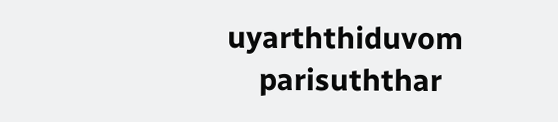uyarththiduvom
    parisuththar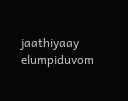jaathiyaay elumpiduvom